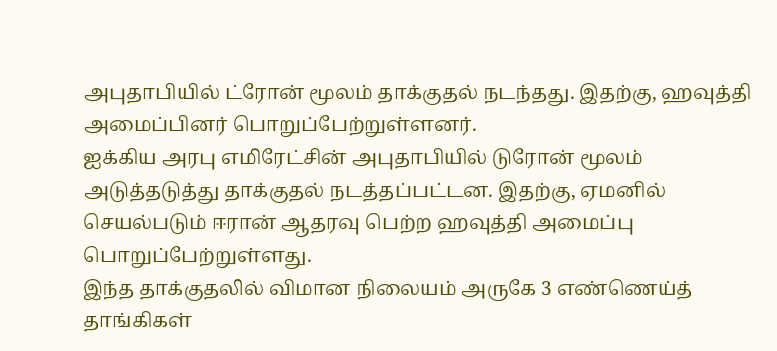அபுதாபியில் ட்ரோன் மூலம் தாக்குதல் நடந்தது. இதற்கு, ஹவுத்தி அமைப்பினர் பொறுப்பேற்றுள்ளனர்.
ஐக்கிய அரபு எமிரேட்சின் அபுதாபியில் டுரோன் மூலம் அடுத்தடுத்து தாக்குதல் நடத்தப்பட்டன. இதற்கு, ஏமனில் செயல்படும் ஈரான் ஆதரவு பெற்ற ஹவுத்தி அமைப்பு பொறுப்பேற்றுள்ளது.
இந்த தாக்குதலில் விமான நிலையம் அருகே 3 எண்ணெய்த் தாங்கிகள்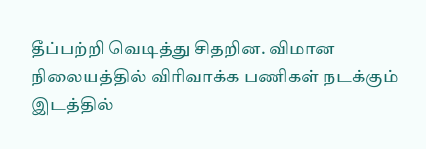தீப்பற்றி வெடித்து சிதறின. விமான நிலையத்தில் விரிவாக்க பணிகள் நடக்கும் இடத்தில்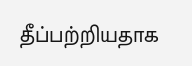தீப்பற்றியதாக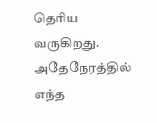தெரிய வருகிறது. அதேநேரத்தில் எந்த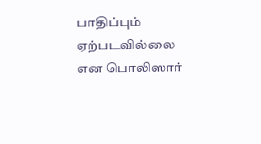பாதிப்பும் ஏற்படவில்லை என பொலிஸார்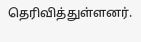தெரிவித்துள்ளனர்.